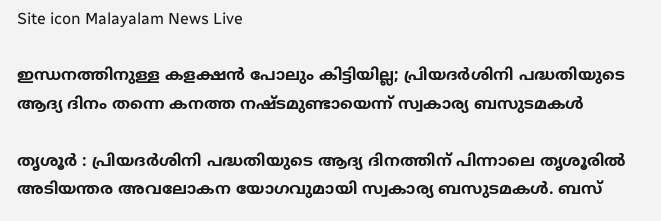Site icon Malayalam News Live

ഇന്ധനത്തിനുള്ള കളക്ഷൻ പോലും കിട്ടിയില്ല; പ്രിയദർശിനി പദ്ധതിയുടെ ആദ്യ ദിനം തന്നെ കനത്ത നഷ്ടമുണ്ടായെന്ന് സ്വകാര്യ ബസുടമകൾ

തൃശൂർ : പ്രിയദർശിനി പദ്ധതിയുടെ ആദ്യ ദിനത്തിന് പിന്നാലെ തൃശൂരിൽ അടിയന്തര അവലോകന യോഗവുമായി സ്വകാര്യ ബസുടമകൾ. ബസ്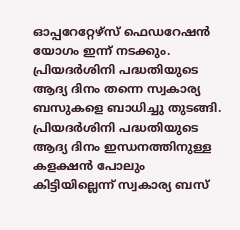ഓപ്പറേറ്റേഴ്സ് ഫെഡറേഷൻ യോഗം ഇന്ന് നടക്കും. പ്രിയദർശിനി പദ്ധതിയുടെ ആദ്യ ദിനം തന്നെ സ്വകാര്യ ബസുകളെ ബാധിച്ചു തുടങ്ങി. പ്രിയദർശിനി പദ്ധതിയുടെ ആദ്യ ദിനം ഇന്ധനത്തിനുള്ള കളക്ഷൻ പോലും കിട്ടിയില്ലെന്ന് സ്വകാര്യ ബസ്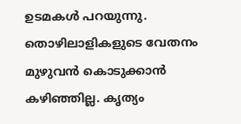ഉടമകൾ പറയുന്നു. തൊഴിലാളികളുടെ വേതനം മുഴുവൻ കൊടുക്കാൻ കഴിഞ്ഞില്ല. കൃത്യം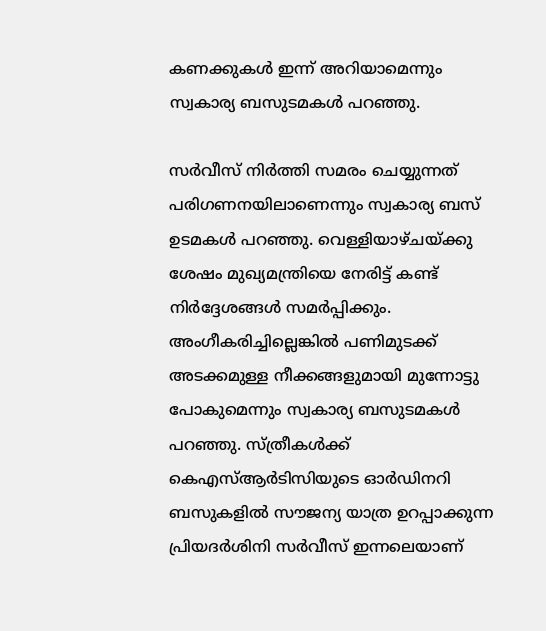കണക്കുകൾ ഇന്ന് അറിയാമെന്നും സ്വകാര്യ ബസുടമകൾ പറഞ്ഞു.

സർവീസ് നിർത്തി സമരം ചെയ്യുന്നത് പരിഗണനയിലാണെന്നും സ്വകാര്യ ബസ് ഉടമകൾ പറഞ്ഞു. വെള്ളിയാഴ്ചയ്ക്കു ശേഷം മുഖ്യമന്ത്രിയെ നേരിട്ട് കണ്ട് നിർദ്ദേശങ്ങൾ സമർപ്പിക്കും. അംഗീകരിച്ചില്ലെങ്കിൽ പണിമുടക്ക് അടക്കമുള്ള നീക്കങ്ങളുമായി മുന്നോട്ടു പോകുമെന്നും സ്വകാര്യ ബസുടമകൾ പറഞ്ഞു. സ്ത്രീകൾക്ക് കെഎസ്ആർടിസിയുടെ ഓർഡിനറി ബസുകളിൽ സൗജന്യ യാത്ര ഉറപ്പാക്കുന്ന പ്രിയദർശിനി സർവീസ് ഇന്നലെയാണ്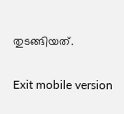തുടങ്ങിയത്.

Exit mobile version